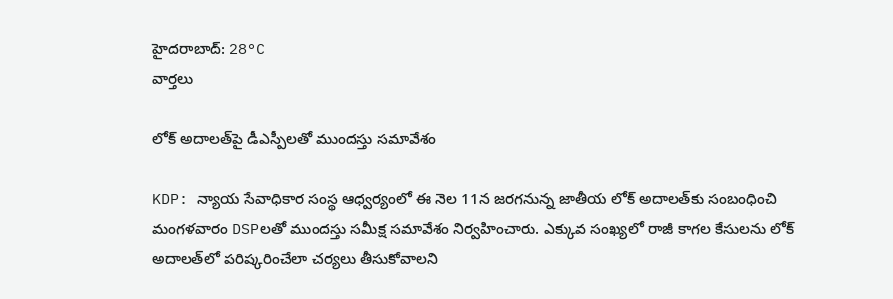హైదరాబాద్: 28°C
వార్తలు

లోక్ అదాలత్‌పై డీఎస్పీలతో ముందస్తు సమావేశం

KDP: న్యాయ సేవాధికార సంస్థ ఆధ్వర్యంలో ఈ నెల 11న జరగనున్న జాతీయ లోక్ అదాలత్‌కు సంబంధించి మంగళవారం DSPలతో ముందస్తు సమీక్ష సమావేశం నిర్వహించారు. ఎక్కువ సంఖ్యలో రాజీ కాగల కేసులను లోక్ అదాలత్‌లో పరిష్కరించేలా చర్యలు తీసుకోవాలని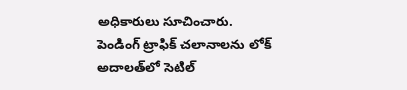అధికారులు సూచించారు. పెండింగ్ ట్రాఫిక్ చలానాలను లోక్ అదాలత్‌లో సెటిల్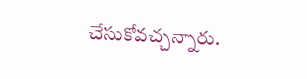చేసుకోవచ్చన్నారు.